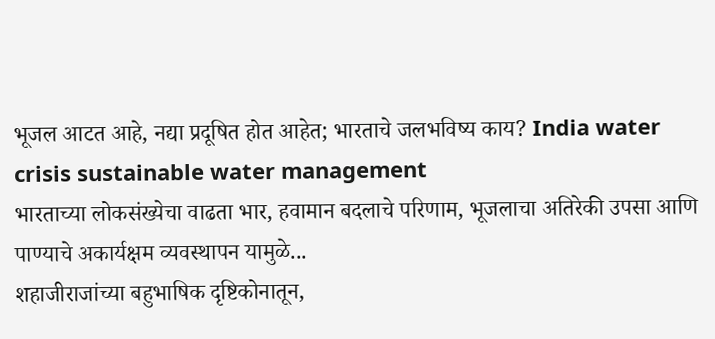भूजल आटत आहे, नद्या प्रदूषित होत आहेत; भारताचे जलभविष्य काय? India water crisis sustainable water management
भारताच्या लोकसंख्येचा वाढता भार, हवामान बदलाचे परिणाम, भूजलाचा अतिरेकी उपसा आणि पाण्याचे अकार्यक्षम व्यवस्थापन यामुळे...
शहाजीराजांच्या बहुभाषिक दृष्टिकोनातून,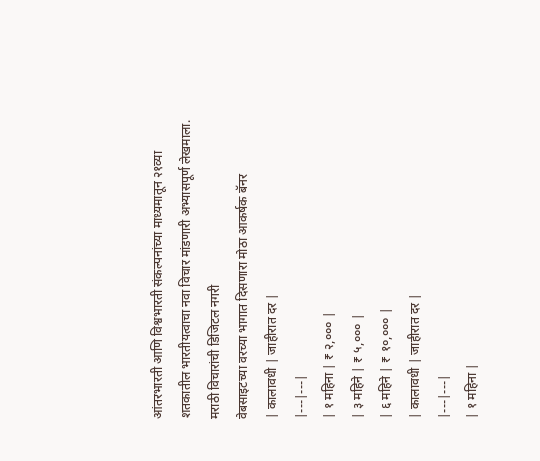आंतरभारती आणि विश्वभारती संकल्पनांच्या माध्यमातून २१व्या शतकातील भारतीयत्वाचा नवा विचार मांडणारी अभ्यासपूर्ण लेखमाला.
मराठी विचारांची डिजिटल नगरी
वेबसाइटच्या वरच्या भागात दिसणारा मोठा आकर्षक बॅनर
| कालावधी | जाहीरात दर |
|---|---|
| १ महिना | ₹ २,००० |
| ३ महिने | ₹ ५,००० |
| ६ महिने | ₹ १०,००० |
| कालावधी | जाहीरात दर |
|---|---|
| १ महिना |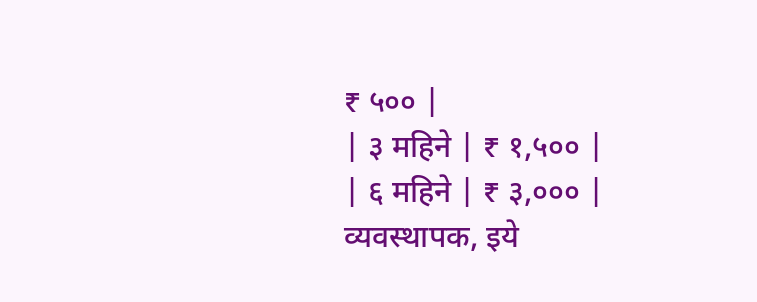₹ ५०० |
| ३ महिने | ₹ १,५०० |
| ६ महिने | ₹ ३,००० |
व्यवस्थापक, इये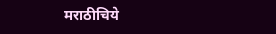मराठीचिये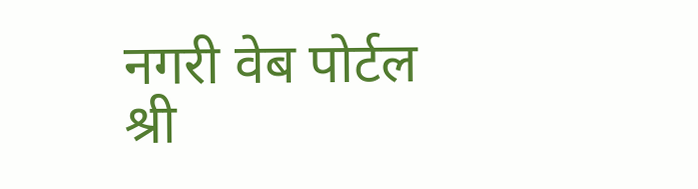नगरी वेब पोर्टल
श्री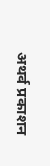अथर्व प्रकाशन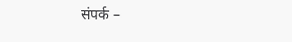संपर्क –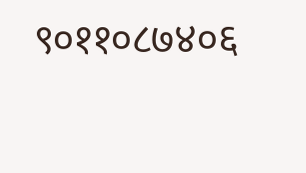९०११०८७४०६